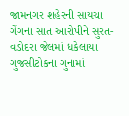જામનગર શહેરની સાયચા ગેંગના સાત આરોપીને સુરત-વડોદરા જેલમાં ધકેલાયા
ગુજસીટોકના ગુનામાં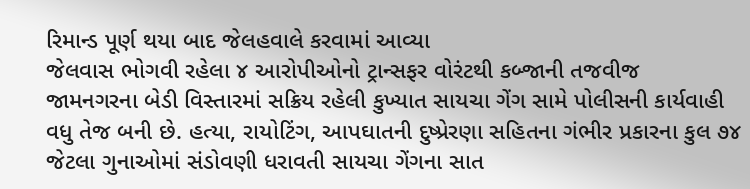રિમાન્ડ પૂર્ણ થયા બાદ જેલહવાલે કરવામાં આવ્યા
જેલવાસ ભોગવી રહેલા ૪ આરોપીઓનો ટ્રાન્સફર વોરંટથી કબ્જાની તજવીજ
જામનગરના બેડી વિસ્તારમાં સક્રિય રહેલી કુખ્યાત સાયચા ગેંગ સામે પોલીસની કાર્યવાહી વધુ તેજ બની છે. હત્યા, રાયોટિંગ, આપઘાતની દુષ્પ્રેરણા સહિતના ગંભીર પ્રકારના કુલ ૭૪ જેટલા ગુનાઓમાં સંડોવણી ધરાવતી સાયચા ગેંગના સાત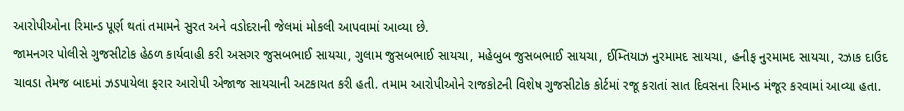આરોપીઓના રિમાન્ડ પૂર્ણ થતાં તમામને સુરત અને વડોદરાની જેલમાં મોકલી આપવામાં આવ્યા છે.
જામનગર પોલીસે ગુજસીટોક હેઠળ કાર્યવાહી કરી અસગર જુસબભાઈ સાયચા, ગુલામ જુસબભાઈ સાયચા, મહેબુબ જુસબભાઈ સાયચા, ઈમ્તિયાઝ નુરમામદ સાયચા, હનીફ નુરમામદ સાયચા, રઝાક દાઉદ ચાવડા તેમજ બાદમાં ઝડપાયેલા ફરાર આરોપી એજાજ સાયચાની અટકાયત કરી હતી. તમામ આરોપીઓને રાજકોટની વિશેષ ગુજસીટોક કોર્ટમાં રજૂ કરાતાં સાત દિવસના રિમાન્ડ મંજૂર કરવામાં આવ્યા હતા.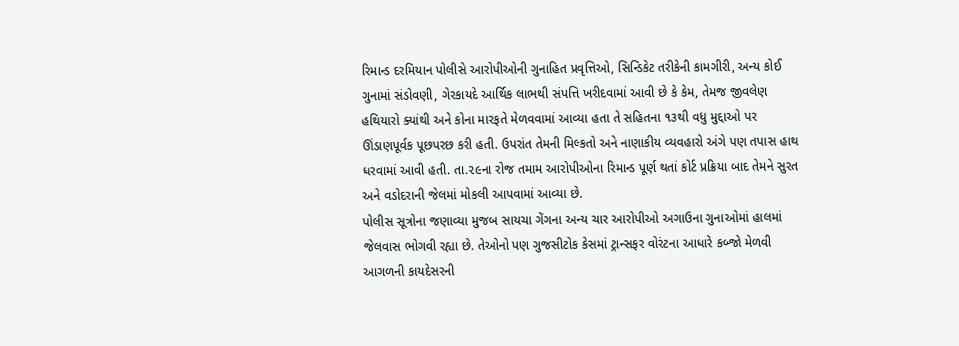રિમાન્ડ દરમિયાન પોલીસે આરોપીઓની ગુનાહિત પ્રવૃત્તિઓ, સિન્ડિકેટ તરીકેની કામગીરી, અન્ય કોઈ ગુનામાં સંડોવણી, ગેરકાયદે આર્થિક લાભથી સંપત્તિ ખરીદવામાં આવી છે કે કેમ, તેમજ જીવલેણ હથિયારો ક્યાંથી અને કોના મારફતે મેળવવામાં આવ્યા હતા તે સહિતના ૧૩થી વધુ મુદ્દાઓ પર ઊંડાણપૂર્વક પૂછપરછ કરી હતી. ઉપરાંત તેમની મિલ્કતો અને નાણાકીય વ્યવહારો અંગે પણ તપાસ હાથ ધરવામાં આવી હતી. તા.૨૯ના રોજ તમામ આરોપીઓના રિમાન્ડ પૂર્ણ થતાં કોર્ટ પ્રક્રિયા બાદ તેમને સુરત અને વડોદરાની જેલમાં મોકલી આપવામાં આવ્યા છે.
પોલીસ સૂત્રોના જણાવ્યા મુજબ સાયચા ગેંગના અન્ય ચાર આરોપીઓ અગાઉના ગુનાઓમાં હાલમાં જેલવાસ ભોગવી રહ્યા છે. તેઓનો પણ ગુજસીટોક કેસમાં ટ્રાન્સફર વોરંટના આધારે કબ્જો મેળવી આગળની કાયદેસરની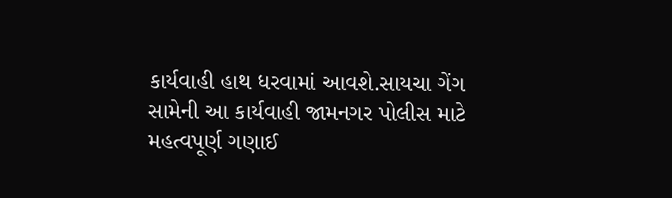કાર્યવાહી હાથ ધરવામાં આવશે.સાયચા ગેંગ સામેની આ કાર્યવાહી જામનગર પોલીસ માટે મહત્વપૂર્ણ ગણાઈ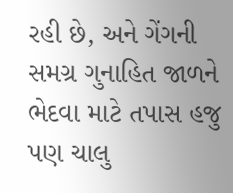રહી છે, અને ગેંગની સમગ્ર ગુનાહિત જાળને ભેદવા માટે તપાસ હજુ પણ ચાલુ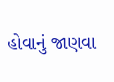હોવાનું જાણવા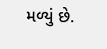મળ્યું છે.